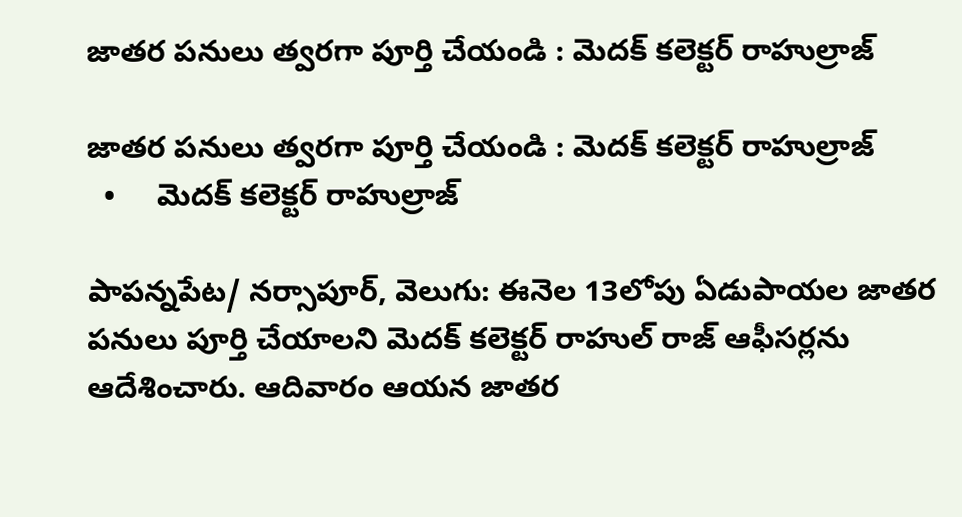జాతర పనులు త్వరగా పూర్తి చేయండి : మెదక్ కలెక్టర్ రాహుల్రాజ్

జాతర పనులు త్వరగా పూర్తి చేయండి : మెదక్ కలెక్టర్ రాహుల్రాజ్
  •     మెదక్ కలెక్టర్ రాహుల్రాజ్

పాపన్నపేట/ నర్సాపూర్, వెలుగు: ఈనెల 13లోపు ఏడుపాయల జాతర పనులు పూర్తి చేయాలని మెదక్ కలెక్టర్ రాహుల్ రాజ్ ఆఫీసర్లను ఆదేశించారు. ఆదివారం ఆయన జాతర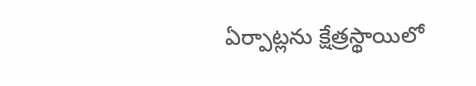ఏర్పాట్లను క్షేత్రస్థాయిలో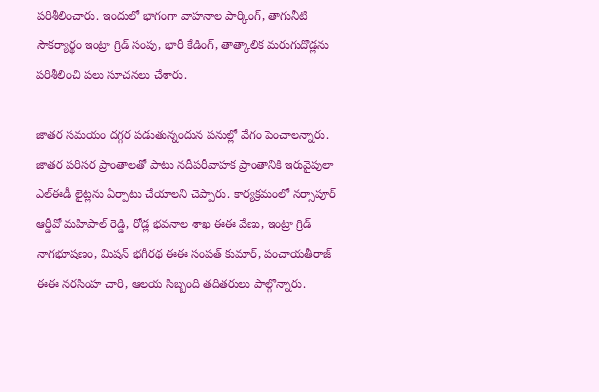పరిశీలించారు. ఇందులో భాగంగా వాహనాల పార్కింగ్, తాగునీటి సౌకర్యార్థం ఇంట్రా గ్రిడ్ సంపు, భారీ కేడింగ్, తాత్కాలిక మరుగుదొడ్లను పరిశీలించి పలు సూచనలు చేశారు.

జాతర సమయం దగ్గర పడుతున్నందున పనుల్లో వేగం పెంచాలన్నారు. జాతర పరిసర ప్రాంతాలతో పాటు నదీపరీవాహక ప్రాంతానికి ఇరువైపులా ఎల్ఈడీ లైట్లను ఏర్పాటు చేయాలని చెప్పారు. కార్యక్రమంలో నర్సాపూర్ ఆర్డీవో మహిపాల్ రెడ్డి, రోడ్ల భవనాల శాఖ ఈఈ వేణు, ఇంట్రా గ్రిడ్ నాగభూషణం, మిషన్ భగీరథ ఈఈ సంపత్ కుమార్, పంచాయతీరాజ్ ఈఈ నరసింహ చారి, ఆలయ సిబ్బంది తదితరులు పాల్గొన్నారు.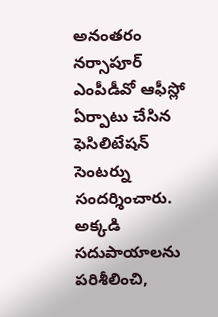అనంతరం నర్సాపూర్ ఎంపీడీవో ఆఫీస్లో ఏర్పాటు చేసిన ఫెసిలిటేషన్ సెంటర్ను సందర్శించారు. అక్కడి సదుపాయాలను పరిశీలించి,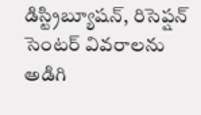డిస్ట్రిబ్యూషన్, రిసెప్షన్ సెంటర్ వివరాలను అడిగి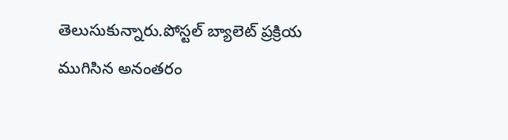తెలుసుకున్నారు.పోస్టల్ బ్యాలెట్ ప్రక్రియ ముగిసిన అనంతరం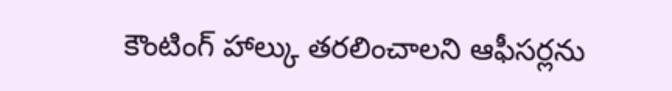కౌంటింగ్ హాల్కు తరలించాలని ఆఫీసర్లను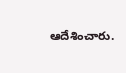ఆదేశించారు.